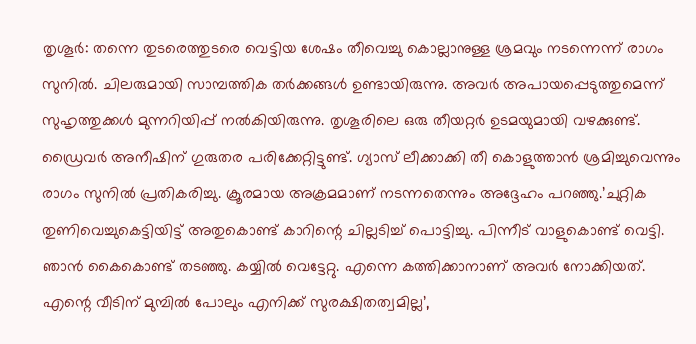തൃശൂർ: തന്നെ തുടരെത്തുടരെ വെട്ടിയ ശേഷം തീവെച്ചു കൊല്ലാനുള്ള ശ്രമവും നടന്നെന്ന് രാഗം സുനിൽ. ചിലരുമായി സാമ്പത്തിക തർക്കങ്ങൾ ഉണ്ടായിരുന്നു. അവർ അപായപ്പെടുത്തുമെന്ന് സുഹൃത്തുക്കൾ മുന്നറിയിപ്പ് നൽകിയിരുന്നു. തൃശൂരിലെ ഒരു തീയറ്റർ ഉടമയുമായി വഴക്കുണ്ട്. ഡ്രൈവർ അനീഷിന് ഗുരുതര പരിക്കേറ്റിട്ടുണ്ട്. ഗ്യാസ് ലീക്കാക്കി തീ കൊളുത്താൻ ശ്രമിച്ചുവെന്നും രാഗം സുനിൽ പ്രതികരിച്ചു. ക്രൂരമായ അക്രമമാണ് നടന്നതെന്നും അദ്ദേഹം പറഞ്ഞു.’ചുറ്റിക തുണിവെച്ചുകെട്ടിയിട്ട് അതുകൊണ്ട് കാറിന്റെ ചില്ലടിച്ച് പൊട്ടിച്ചു. പിന്നീട് വാളുകൊണ്ട് വെട്ടി. ഞാൻ കൈകൊണ്ട് തടഞ്ഞു. കയ്യിൽ വെട്ടേറ്റു. എന്നെ കത്തിക്കാനാണ് അവർ നോക്കിയത്. എന്റെ വീടിന് മുമ്പിൽ പോലും എനിക്ക് സുരക്ഷിതത്വമില്ല’,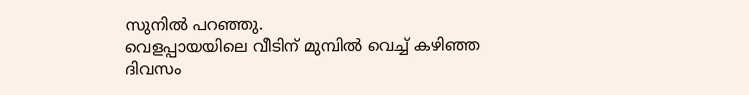സുനിൽ പറഞ്ഞു.
വെളപ്പായയിലെ വീടിന് മുമ്പിൽ വെച്ച് കഴിഞ്ഞ ദിവസം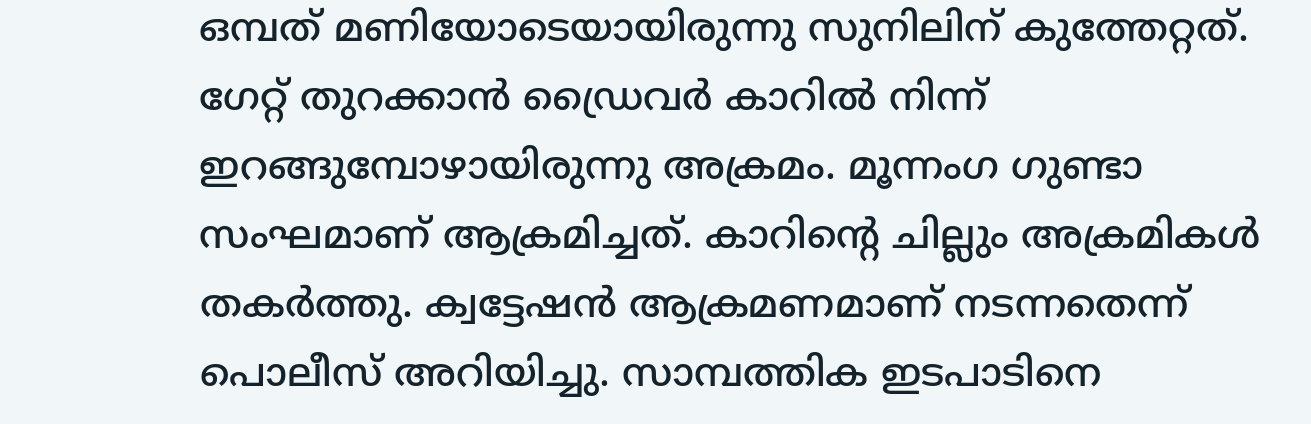ഒമ്പത് മണിയോടെയായിരുന്നു സുനിലിന് കുത്തേറ്റത്. ഗേറ്റ് തുറക്കാൻ ഡ്രൈവർ കാറിൽ നിന്ന് ഇറങ്ങുമ്പോഴായിരുന്നു അക്രമം. മൂന്നംഗ ഗുണ്ടാ സംഘമാണ് ആക്രമിച്ചത്. കാറിൻ്റെ ചില്ലും അക്രമികൾ തകർത്തു. ക്വട്ടേഷൻ ആക്രമണമാണ് നടന്നതെന്ന് പൊലീസ് അറിയിച്ചു. സാമ്പത്തിക ഇടപാടിനെ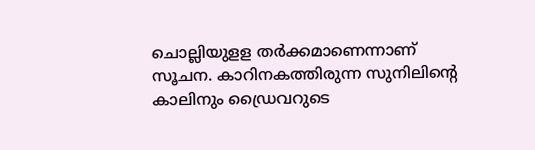ചൊല്ലിയുളള തർക്കമാണെന്നാണ് സൂചന. കാറിനകത്തിരുന്ന സുനിലിന്റെ കാലിനും ഡ്രൈവറുടെ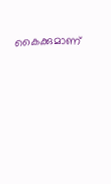കൈക്കുമാണ്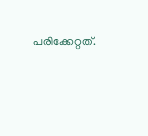പരിക്കേറ്റത്.